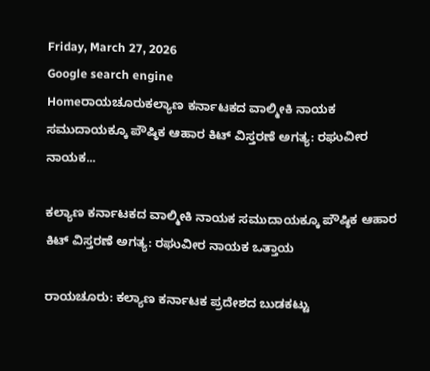Friday, March 27, 2026
Google search engine
Homeರಾಯಚೂರುಕಲ್ಯಾಣ ಕರ್ನಾಟಕದ ವಾಲ್ಮೀಕಿ ನಾಯಕ ಸಮುದಾಯಕ್ಕೂ ಪೌಷ್ಠಿಕ ಆಹಾರ ಕಿಟ್ ವಿಸ್ತರಣೆ ಅಗತ್ಯ: ರಘುವೀರ ನಾಯಕ...

ಕಲ್ಯಾಣ ಕರ್ನಾಟಕದ ವಾಲ್ಮೀಕಿ ನಾಯಕ ಸಮುದಾಯಕ್ಕೂ ಪೌಷ್ಠಿಕ ಆಹಾರ ಕಿಟ್ ವಿಸ್ತರಣೆ ಅಗತ್ಯ: ರಘುವೀರ ನಾಯಕ ಒತ್ತಾಯ

ರಾಯಚೂರು: ಕಲ್ಯಾಣ ಕರ್ನಾಟಕ ಪ್ರದೇಶದ ಬುಡಕಟ್ಟು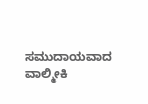ಸಮುದಾಯವಾದ ವಾಲ್ಮೀಕಿ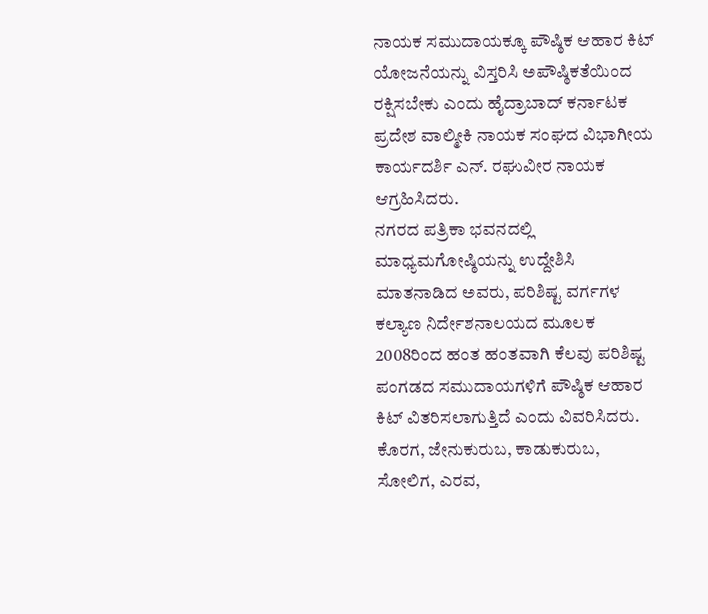ನಾಯಕ ಸಮುದಾಯಕ್ಕೂ ಪೌಷ್ಠಿಕ ಆಹಾರ ಕಿಟ್ ಯೋಜನೆಯನ್ನು ವಿಸ್ತರಿಸಿ ಅಪೌಷ್ಠಿಕತೆಯಿಂದ ರಕ್ಷಿಸಬೇಕು ಎಂದು ಹೈದ್ರಾಬಾದ್ ಕರ್ನಾಟಕ ಪ್ರದೇಶ ವಾಲ್ಮೀಕಿ ನಾಯಕ ಸಂಘದ ವಿಭಾಗೀಯ ಕಾರ್ಯದರ್ಶಿ ಎನ್. ರಘುವೀರ ನಾಯಕ ಆಗ್ರಹಿಸಿದರು.
ನಗರದ ಪತ್ರಿಕಾ ಭವನದಲ್ಲಿ ಮಾಧ್ಯಮಗೋಷ್ಠಿಯನ್ನು ಉದ್ದೇಶಿಸಿ ಮಾತನಾಡಿದ ಅವರು, ಪರಿಶಿಷ್ಟ ವರ್ಗಗಳ ಕಲ್ಯಾಣ ನಿರ್ದೇಶನಾಲಯದ ಮೂಲಕ 2008ರಿಂದ ಹಂತ ಹಂತವಾಗಿ ಕೆಲವು ಪರಿಶಿಷ್ಟ ಪಂಗಡದ ಸಮುದಾಯಗಳಿಗೆ ಪೌಷ್ಠಿಕ ಆಹಾರ ಕಿಟ್ ವಿತರಿಸಲಾಗುತ್ತಿದೆ ಎಂದು ವಿವರಿಸಿದರು. ಕೊರಗ, ಜೇನುಕುರುಬ, ಕಾಡುಕುರುಬ, ಸೋಲಿಗ, ಎರವ,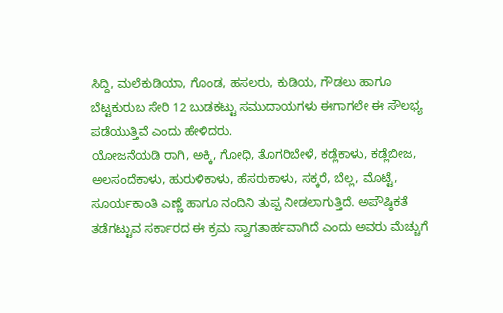ಸಿದ್ದಿ, ಮಲೆಕುಡಿಯಾ, ಗೊಂಡ, ಹಸಲರು, ಕುಡಿಯ, ಗೌಡಲು ಹಾಗೂ ಬೆಟ್ಟಕುರುಬ ಸೇರಿ 12 ಬುಡಕಟ್ಟು ಸಮುದಾಯಗಳು ಈಗಾಗಲೇ ಈ ಸೌಲಭ್ಯ ಪಡೆಯುತ್ತಿವೆ ಎಂದು ಹೇಳಿದರು.
ಯೋಜನೆಯಡಿ ರಾಗಿ, ಅಕ್ಕಿ, ಗೋಧಿ, ತೊಗರಿಬೇಳೆ, ಕಡ್ಲೆಕಾಳು, ಕಡ್ಲೆಬೀಜ, ಅಲಸಂದೆಕಾಳು, ಹುರುಳಿಕಾಳು, ಹೆಸರುಕಾಳು, ಸಕ್ಕರೆ, ಬೆಲ್ಲ, ಮೊಟ್ಟೆ, ಸೂರ್ಯಕಾಂತಿ ಎಣ್ಣೆ ಹಾಗೂ ನಂದಿನಿ ತುಪ್ಪ ನೀಡಲಾಗುತ್ತಿದೆ. ಅಪೌಷ್ಠಿಕತೆ ತಡೆಗಟ್ಟುವ ಸರ್ಕಾರದ ಈ ಕ್ರಮ ಸ್ವಾಗತಾರ್ಹವಾಗಿದೆ ಎಂದು ಅವರು ಮೆಚ್ಚುಗೆ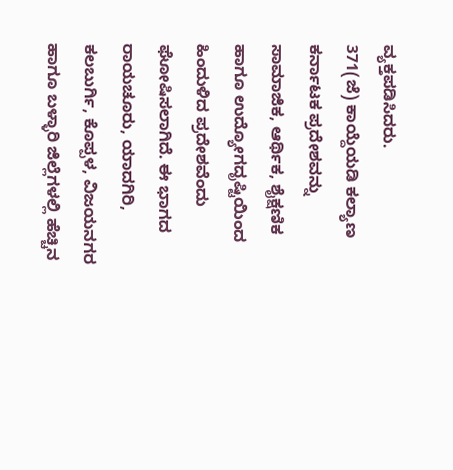ವ್ಯಕ್ತಪಡಿಸಿದರು.
371(ಜೆ) ಕಾಯ್ದೆಯಡಿ ಕಲ್ಯಾಣ ಕರ್ನಾಟಕ ಪ್ರದೇಶವನ್ನು ಸಾಮಾಜಿಕ, ಆರ್ಥಿಕ, ಶೈಕ್ಷಣಿಕ ಹಾಗೂ ಉದ್ಯೋಗದೃಷ್ಟಿಯಿಂದ ಹಿಂದುಳಿದ ಪ್ರದೇಶವೆಂದು ಘೋಷಿಸಲಾಗಿದೆ. ಈ ಭಾಗದ ರಾಯಚೂರು, ಯಾದಗಿರಿ, ಕಲಬುರ್ಗಿ, ಕೊಪ್ಪಳ, ವಿಜಯನಗರ ಹಾಗೂ ಬಳ್ಳಾರಿ ಜಿಲ್ಲೆಗಳಲ್ಲಿ ಹೆಚ್ಚಿನ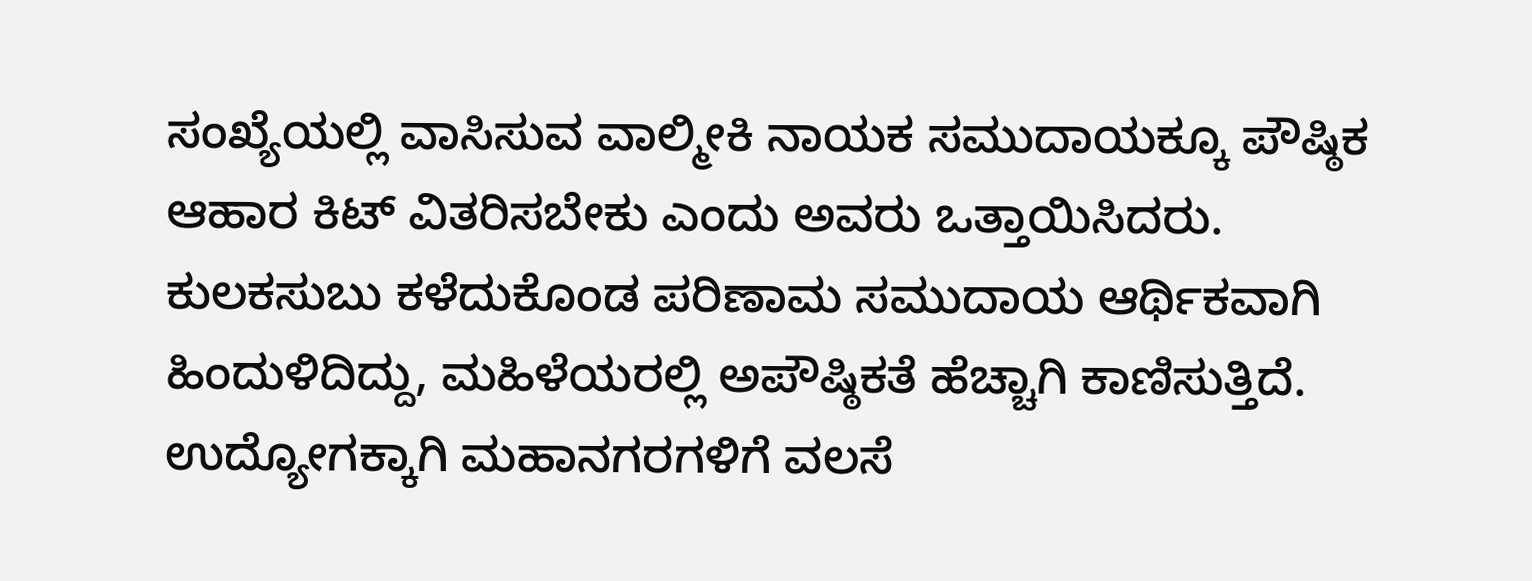ಸಂಖ್ಯೆಯಲ್ಲಿ ವಾಸಿಸುವ ವಾಲ್ಮೀಕಿ ನಾಯಕ ಸಮುದಾಯಕ್ಕೂ ಪೌಷ್ಠಿಕ ಆಹಾರ ಕಿಟ್ ವಿತರಿಸಬೇಕು ಎಂದು ಅವರು ಒತ್ತಾಯಿಸಿದರು.
ಕುಲಕಸುಬು ಕಳೆದುಕೊಂಡ ಪರಿಣಾಮ ಸಮುದಾಯ ಆರ್ಥಿಕವಾಗಿ ಹಿಂದುಳಿದಿದ್ದು, ಮಹಿಳೆಯರಲ್ಲಿ ಅಪೌಷ್ಠಿಕತೆ ಹೆಚ್ಚಾಗಿ ಕಾಣಿಸುತ್ತಿದೆ. ಉದ್ಯೋಗಕ್ಕಾಗಿ ಮಹಾನಗರಗಳಿಗೆ ವಲಸೆ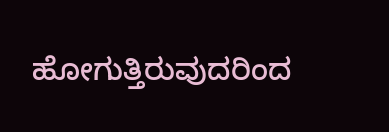ಹೋಗುತ್ತಿರುವುದರಿಂದ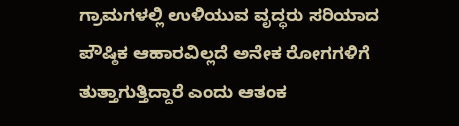ಗ್ರಾಮಗಳಲ್ಲಿ ಉಳಿಯುವ ವೃದ್ಧರು ಸರಿಯಾದ ಪೌಷ್ಠಿಕ ಆಹಾರವಿಲ್ಲದೆ ಅನೇಕ ರೋಗಗಳಿಗೆ ತುತ್ತಾಗುತ್ತಿದ್ದಾರೆ ಎಂದು ಆತಂಕ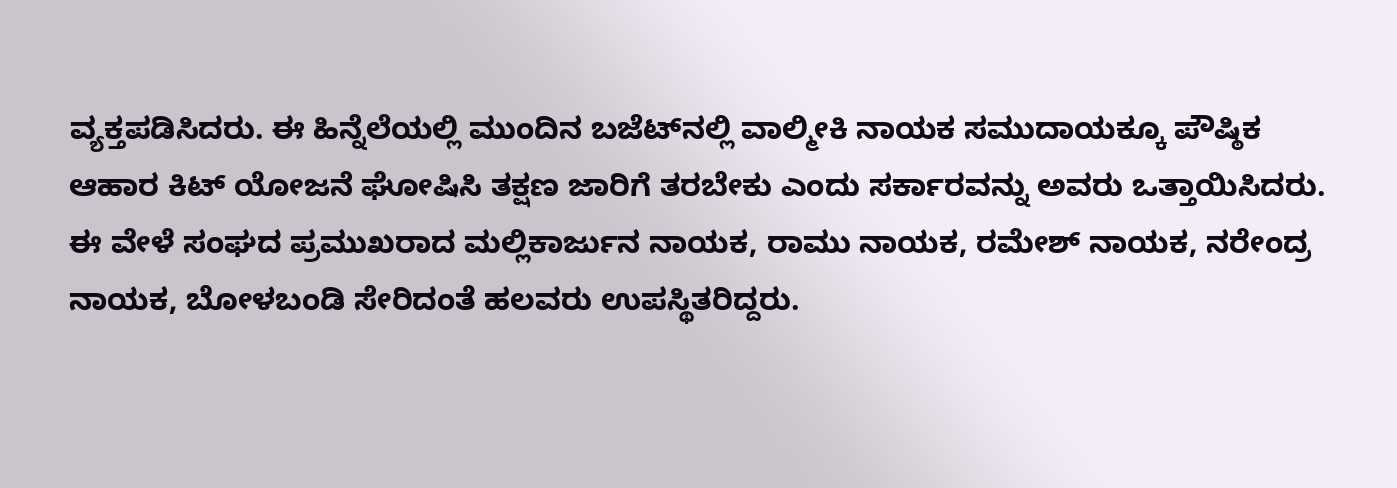ವ್ಯಕ್ತಪಡಿಸಿದರು. ಈ ಹಿನ್ನೆಲೆಯಲ್ಲಿ ಮುಂದಿನ ಬಜೆಟ್‌ನಲ್ಲಿ ವಾಲ್ಮೀಕಿ ನಾಯಕ ಸಮುದಾಯಕ್ಕೂ ಪೌಷ್ಠಿಕ ಆಹಾರ ಕಿಟ್ ಯೋಜನೆ ಘೋಷಿಸಿ ತಕ್ಷಣ ಜಾರಿಗೆ ತರಬೇಕು ಎಂದು ಸರ್ಕಾರವನ್ನು ಅವರು ಒತ್ತಾಯಿಸಿದರು.
ಈ ವೇಳೆ ಸಂಘದ ಪ್ರಮುಖರಾದ ಮಲ್ಲಿಕಾರ್ಜುನ ನಾಯಕ, ರಾಮು ನಾಯಕ, ರಮೇಶ್ ನಾಯಕ, ನರೇಂದ್ರ ನಾಯಕ, ಬೋಳಬಂಡಿ ಸೇರಿದಂತೆ ಹಲವರು ಉಪಸ್ಥಿತರಿದ್ದರು.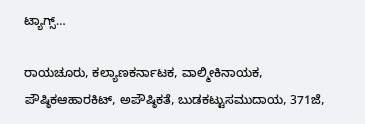ಟ್ಯಾಗ್ಸ್…

ರಾಯಚೂರು, ಕಲ್ಯಾಣಕರ್ನಾಟಕ, ವಾಲ್ಮೀಕಿನಾಯಕ, ಪೌಷ್ಠಿಕಆಹಾರಕಿಟ್, ಅಪೌಷ್ಠಿಕತೆ, ಬುಡಕಟ್ಟುಸಮುದಾಯ, 371ಜೆ,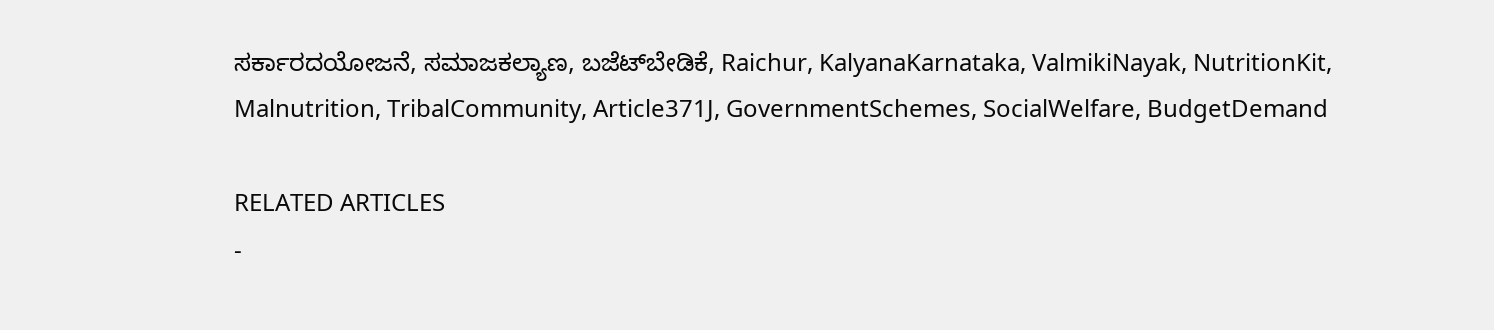ಸರ್ಕಾರದಯೋಜನೆ, ಸಮಾಜಕಲ್ಯಾಣ, ಬಜೆಟ್‌ಬೇಡಿಕೆ, Raichur, KalyanaKarnataka, ValmikiNayak, NutritionKit, Malnutrition, TribalCommunity, Article371J, GovernmentSchemes, SocialWelfare, BudgetDemand

RELATED ARTICLES
-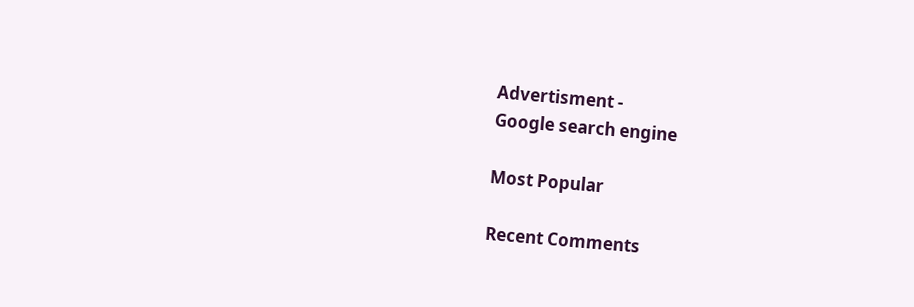Advertisment -
Google search engine

Most Popular

Recent Comments